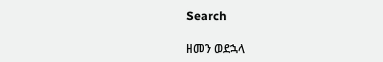Search

ዘመን ወደኋላ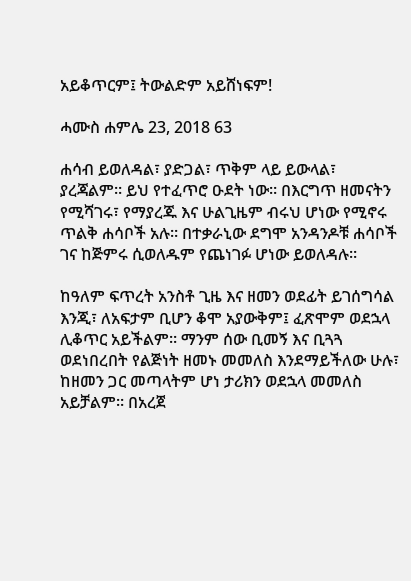አይቆጥርም፤ ትውልድም አይሸነፍም!

ሓሙስ ሐምሌ 23, 2018 63

ሐሳብ ይወለዳል፣ ያድጋል፣ ጥቅም ላይ ይውላል፣ ያረጃልም። ይህ የተፈጥሮ ዑደት ነው። በእርግጥ ዘመናትን የሚሻገሩ፣ የማያረጁ እና ሁልጊዜም ብሩህ ሆነው የሚኖሩ ጥልቅ ሐሳቦች አሉ። በተቃራኒው ደግሞ አንዳንዶቹ ሐሳቦች ገና ከጅምሩ ሲወለዱም የጨነገፉ ሆነው ይወለዳሉ።

ከዓለም ፍጥረት አንስቶ ጊዜ እና ዘመን ወደፊት ይገሰግሳል እንጂ፣ ለአፍታም ቢሆን ቆሞ አያውቅም፤ ፈጽሞም ወደኋላ ሊቆጥር አይችልም። ማንም ሰው ቢመኝ እና ቢጓጓ ወደነበረበት የልጅነት ዘመኑ መመለስ እንደማይችለው ሁሉ፣ ከዘመን ጋር መጣላትም ሆነ ታሪክን ወደኋላ መመለስ አይቻልም። በአረጀ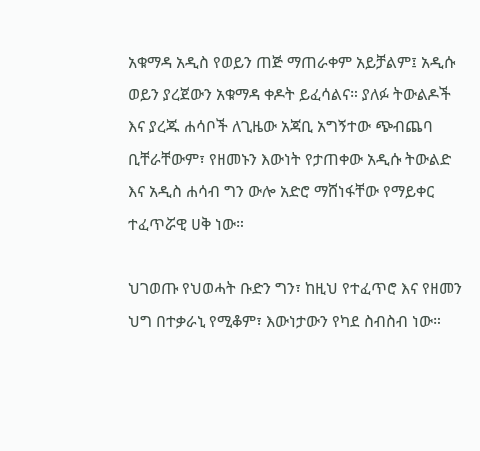አቁማዳ አዲስ የወይን ጠጅ ማጠራቀም አይቻልም፤ አዲሱ ወይን ያረጀውን አቁማዳ ቀዶት ይፈሳልና። ያለፉ ትውልዶች እና ያረጁ ሐሳቦች ለጊዜው አጃቢ አግኝተው ጭብጨባ ቢቸራቸውም፣ የዘመኑን እውነት የታጠቀው አዲሱ ትውልድ እና አዲስ ሐሳብ ግን ውሎ አድሮ ማሸነፋቸው የማይቀር ተፈጥሯዊ ሀቅ ነው።

ህገወጡ የህወሓት ቡድን ግን፣ ከዚህ የተፈጥሮ እና የዘመን ህግ በተቃራኒ የሚቆም፣ እውነታውን የካደ ስብስብ ነው።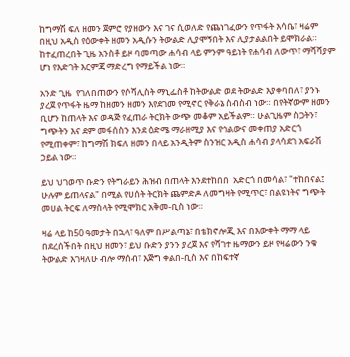ከግማሽ ፍለ ዘመን ጀምሮ የያዘውን እና ገና ሲወለድ የጨነገፈውን የጥፋት እሳቤ፣ ዛሬም በዚህ አዲስ የዕውቀት ዘመን አዲሱን ትውልድ ሊያሞኝበት እና ሊያታልልበት ይሞክራል። ከተፈጠረበት ጊዜ አንስቶ ይዞ ባመጣው ሐሳብ ላይ ምንም ዓይነት የሐሳብ ለውጥ፣ ማሻሻያም ሆነ የእድገት እርምጃ ማድረግ የማይችል ነው።

አንድ ጊዜ  የገለበጠውን የሶሻሊስት ማኒፌስቶ ከትውልድ ወደ ትውልድ እያቀባበለ፣ ያንኑ ያረጀ የጥፋት ዜማ ከዘመን ዘመን እየደገመ የሚኖር የቅራኔ ስብስብ ነው። በየትኛውም ዘመን ቢሆን ከጠላት እና ወዳጅ የፈጠራ ትርክት ውጭ መቆም አይችልም። ሁልጊዜም ስጋትን፣ ግጭትን እና ደም መፋሰስን እንደ ዕድሜ ማራዘሚያ እና የኅልውና መቀጠያ አድርጎ የሚጠቀም፣ ከግማሽ ክፍለ ዘመን በላይ አንዲትም ስንዝር አዲስ ሐሳብ ያላሳደገ አፍራሽ ኃይል ነው።

ይህ ህገወጥ ቡድን የትግራይን ሕዝብ በጠላት እንደተከበበ  አድርጎ በመሳል፣ "ተከበናል፤ ሁሉም ይጠላናል" በሚል የሀሰት ትርክት ጨምድዶ ለመግዛት የሚጥር፣ በልዩነትና ግጭት መሀል ትርፍ ለማስላት የሚሞክር አቅመ-ቢስ ነው።

ዛሬ ላይ ከ50 ዓመታት በኋላ፣ ዓለም በሥልጣኔ፣ በቴክኖሎጂ እና በእውቀት ማማ ላይ በደረሰችበት በዚህ ዘመን፣ ይህ ቡድን ያንን ያረጀ እና የሻገተ ዜማውን ይዞ የዛሬውን ንቁ ትውልድ እገዛለሁ ብሎ ማሰብ፣ እጅግ ቀልበ-ቢስ እና በከፍተኛ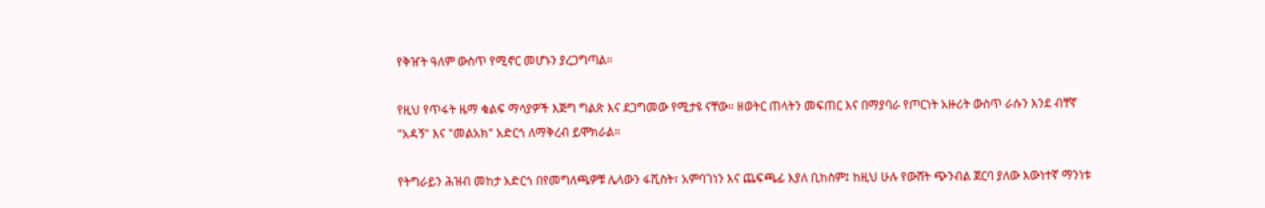የቅዠት ዓለም ውስጥ የሚኖር መሆኑን ያረጋግጣል።

የዚህ የጥፋት ዜማ ቁልፍ ማሳያዎች እጅግ ግልጽ እና ደጋግመው የሚታዩ ናቸው። ዘወትር ጠላትን መፍጠር እና በማያባራ የጦርነት አዙሪት ውስጥ ራሱን እንደ ብቸኛ "አዳኝ" እና "መልአክ" አድርጎ ለማቅረብ ይሞክራል።

የትግራይን ሕዝብ መከታ አድርጎ በየመግለጫዎቹ ሌላውን ፋሺስት፣ አምባገነን እና ጨፍጫፊ እያለ ቢከስም፤ ከዚህ ሁሉ የውሸት ጭንብል ጀርባ ያለው እውነተኛ ማንነቱ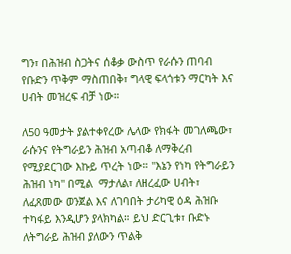ግን፣ በሕዝብ ስጋትና ሰቆቃ ውስጥ የራሱን ጠባብ የቡድን ጥቅም ማስጠበቅ፣ ግላዊ ፍላጎቱን ማርካት እና ሀብት መዝረፍ ብቻ ነው።

ለ50 ዓመታት ያልተቀየረው ሌላው የክፋት መገለጫው፣ ራሱንና የትግራይን ሕዝብ አጣብቆ ለማቅረብ የሚያደርገው እኩይ ጥረት ነው። "እኔን የነካ የትግራይን ሕዝብ ነካ" በሚል  ማታለል፣ ለዘረፈው ሀብት፣ ለፈጸመው ወንጀል እና ለገባበት ታሪካዊ ዕዳ ሕዝቡ ተካፋይ እንዲሆን ያላክካል። ይህ ድርጊቱ፣ ቡድኑ ለትግራይ ሕዝብ ያለውን ጥልቅ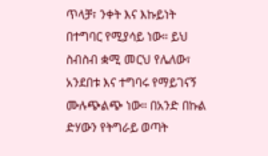ጥላቻ፣ ንቀት እና እኩይነት በተግባር የሚያሳይ ነው። ይህ ስብስብ ቋሚ መርህ የሌለው፣ አንደበቱ እና ተግባሩ የማይገናኝ ሙሉጭልጭ ነው። በአንድ በኩል ድሃውን የትግራይ ወጣት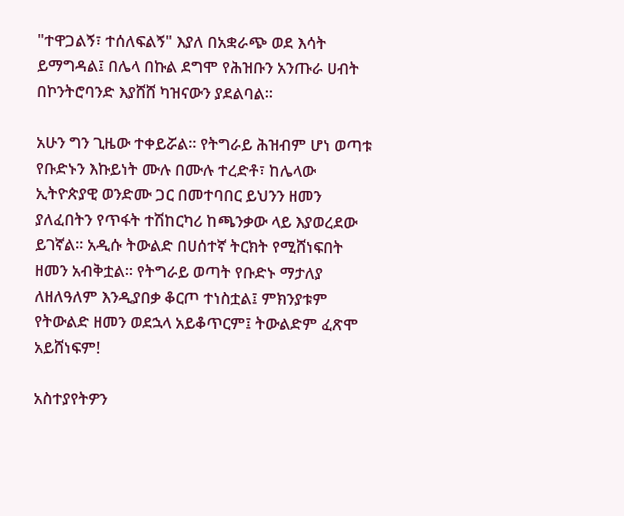"ተዋጋልኝ፣ ተሰለፍልኝ" እያለ በአቋራጭ ወደ እሳት ይማግዳል፤ በሌላ በኩል ደግሞ የሕዝቡን አንጡራ ሀብት በኮንትሮባንድ እያሸሸ ካዝናውን ያደልባል።

አሁን ግን ጊዜው ተቀይሯል። የትግራይ ሕዝብም ሆነ ወጣቱ የቡድኑን እኩይነት ሙሉ በሙሉ ተረድቶ፣ ከሌላው ኢትዮጵያዊ ወንድሙ ጋር በመተባበር ይህንን ዘመን ያለፈበትን የጥፋት ተሽከርካሪ ከጫንቃው ላይ እያወረደው ይገኛል። አዲሱ ትውልድ በሀሰተኛ ትርክት የሚሸነፍበት ዘመን አብቅቷል። የትግራይ ወጣት የቡድኑ ማታለያ ለዘለዓለም እንዲያበቃ ቆርጦ ተነስቷል፤ ምክንያቱም የትውልድ ዘመን ወደኋላ አይቆጥርም፤ ትውልድም ፈጽሞ አይሸነፍም!

አስተያየትዎን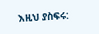እዚህ ያስፍሩ: